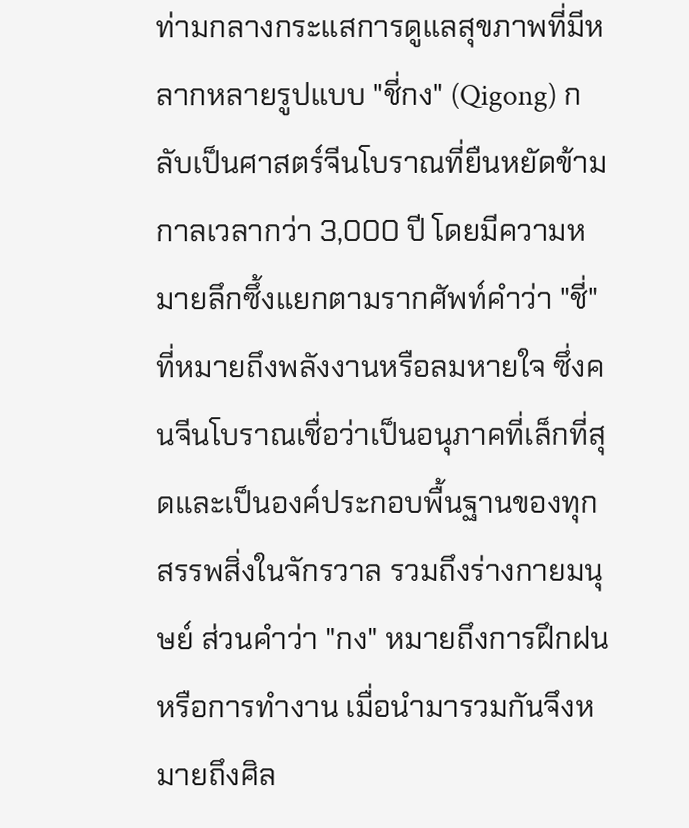ท่ามกลางกระแสการดูแลสุขภาพที่มีหลากหลายรูปแบบ "ชี่กง" (Qigong) กลับเป็นศาสตร์จีนโบราณที่ยืนหยัดข้ามกาลเวลากว่า 3,000 ปี โดยมีความหมายลึกซึ้งแยกตามรากศัพท์คำว่า "ชี่" ที่หมายถึงพลังงานหรือลมหายใจ ซึ่งคนจีนโบราณเชื่อว่าเป็นอนุภาคที่เล็กที่สุดและเป็นองค์ประกอบพื้นฐานของทุกสรรพสิ่งในจักรวาล รวมถึงร่างกายมนุษย์ ส่วนคำว่า "กง" หมายถึงการฝึกฝนหรือการทำงาน เมื่อนำมารวมกันจึงหมายถึงศิล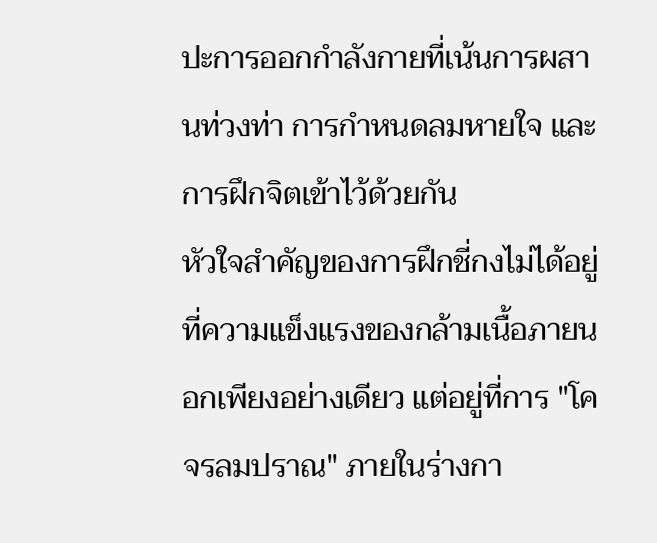ปะการออกกำลังกายที่เน้นการผสานท่วงท่า การกำหนดลมหายใจ และการฝึกจิตเข้าไว้ด้วยกัน
หัวใจสำคัญของการฝึกชี่กงไม่ได้อยู่ที่ความแข็งแรงของกล้ามเนื้อภายนอกเพียงอย่างเดียว แต่อยู่ที่การ "โคจรลมปราณ" ภายในร่างกา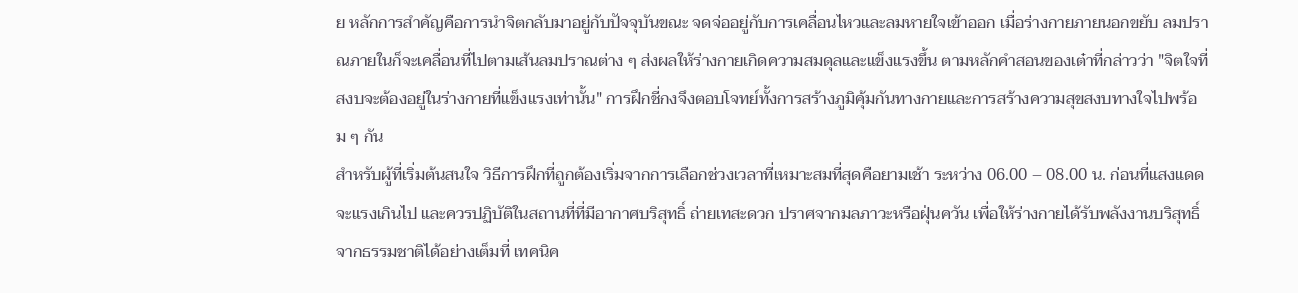ย หลักการสำคัญคือการนำจิตกลับมาอยู่กับปัจจุบันขณะ จดจ่ออยู่กับการเคลื่อนไหวและลมหายใจเข้าออก เมื่อร่างกายภายนอกขยับ ลมปราณภายในก็จะเคลื่อนที่ไปตามเส้นลมปราณต่าง ๆ ส่งผลให้ร่างกายเกิดความสมดุลและแข็งแรงขึ้น ตามหลักคำสอนของเต๋าที่กล่าวว่า "จิตใจที่สงบจะต้องอยู่ในร่างกายที่แข็งแรงเท่านั้น" การฝึกชี่กงจึงตอบโจทย์ทั้งการสร้างภูมิคุ้มกันทางกายและการสร้างความสุขสงบทางใจไปพร้อม ๆ กัน
สำหรับผู้ที่เริ่มต้นสนใจ วิธีการฝึกที่ถูกต้องเริ่มจากการเลือกช่วงเวลาที่เหมาะสมที่สุดคือยามเช้า ระหว่าง 06.00 – 08.00 น. ก่อนที่แสงแดดจะแรงเกินไป และควรปฏิบัติในสถานที่ที่มีอากาศบริสุทธิ์ ถ่ายเทสะดวก ปราศจากมลภาวะหรือฝุ่นควัน เพื่อให้ร่างกายได้รับพลังงานบริสุทธิ์จากธรรมชาติได้อย่างเต็มที่ เทคนิค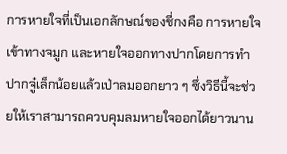การหายใจที่เป็นเอกลักษณ์ของชี่กงคือ การหายใจเข้าทางจมูก และหายใจออกทางปากโดยการทำปากจู๋เล็กน้อยแล้วเป่าลมออกยาว ๆ ซึ่งวิธีนี้จะช่วยให้เราสามารถควบคุมลมหายใจออกได้ยาวนาน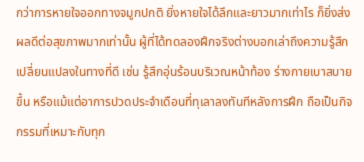กว่าการหายใจออกทางจมูกปกติ ยิ่งหายใจได้ลึกและยาวมากเท่าไร ก็ยิ่งส่งผลดีต่อสุขภาพมากเท่านั้น ผู้ที่ได้ทดลองฝึกจริงต่างบอกเล่าถึงความรู้สึกเปลี่ยนแปลงในทางที่ดี เช่น รู้สึกอุ่นร้อนบริเวณหน้าท้อง ร่างกายเบาสบายขึ้น หรือแม้แต่อาการปวดประจำเดือนที่ทุเลาลงทันทีหลังการฝึก ถือเป็นกิจกรรมที่เหมาะกับทุก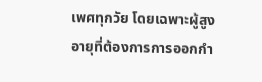เพศทุกวัย โดยเฉพาะผู้สูงอายุที่ต้องการการออกกำ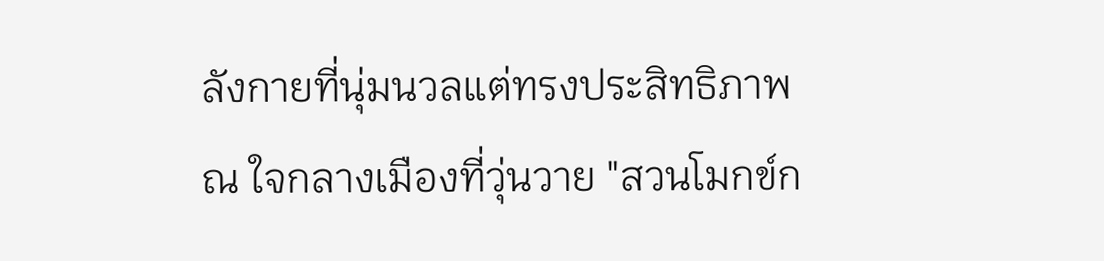ลังกายที่นุ่มนวลแต่ทรงประสิทธิภาพ
ณ ใจกลางเมืองที่วุ่นวาย "สวนโมกข์ก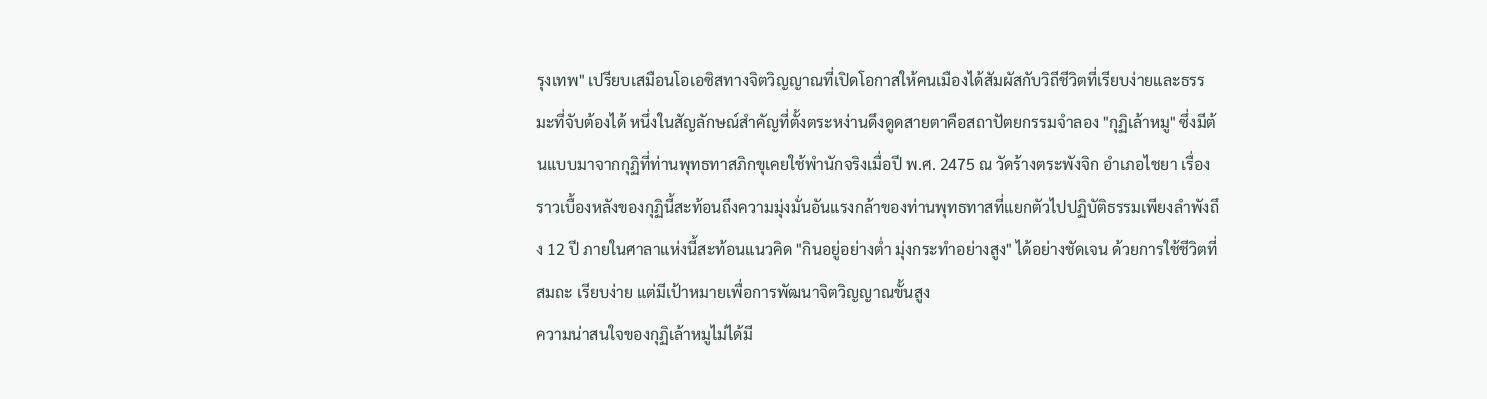รุงเทพ" เปรียบเสมือนโอเอซิสทางจิตวิญญาณที่เปิดโอกาสให้คนเมืองได้สัมผัสกับวิถีชีวิตที่เรียบง่ายและธรรมะที่จับต้องได้ หนึ่งในสัญลักษณ์สำคัญที่ตั้งตระหง่านดึงดูดสายตาคือสถาปัตยกรรมจำลอง "กุฏิเล้าหมู" ซึ่งมีต้นแบบมาจากกุฏิที่ท่านพุทธทาสภิกขุเคยใช้พำนักจริงเมื่อปี พ.ศ. 2475 ณ วัดร้างตระพังจิก อำเภอไชยา เรื่องราวเบื้องหลังของกุฏินี้สะท้อนถึงความมุ่งมั่นอันแรงกล้าของท่านพุทธทาสที่แยกตัวไปปฏิบัติธรรมเพียงลำพังถึง 12 ปี ภายในศาลาแห่งนี้สะท้อนแนวคิด "กินอยู่อย่างต่ำ มุ่งกระทำอย่างสูง" ได้อย่างชัดเจน ด้วยการใช้ชีวิตที่สมถะ เรียบง่าย แต่มีเป้าหมายเพื่อการพัฒนาจิตวิญญาณขั้นสูง
ความน่าสนใจของกุฏิเล้าหมูไม่ได้มี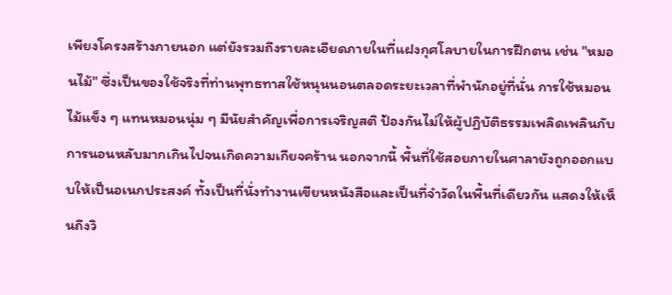เพียงโครงสร้างภายนอก แต่ยังรวมถึงรายละเอียดภายในที่แฝงกุศโลบายในการฝึกตน เช่น "หมอนไม้" ซึ่งเป็นของใช้จริงที่ท่านพุทธทาสใช้หนุนนอนตลอดระยะเวลาที่พำนักอยู่ที่นั่น การใช้หมอนไม้แข็ง ๆ แทนหมอนนุ่ม ๆ มีนัยสำคัญเพื่อการเจริญสติ ป้องกันไม่ให้ผู้ปฏิบัติธรรมเพลิดเพลินกับการนอนหลับมากเกินไปจนเกิดความเกียจคร้าน นอกจากนี้ พื้นที่ใช้สอยภายในศาลายังถูกออกแบบให้เป็นอเนกประสงค์ ทั้งเป็นที่นั่งทำงานเขียนหนังสือและเป็นที่จำวัดในพื้นที่เดียวกัน แสดงให้เห็นถึงวิ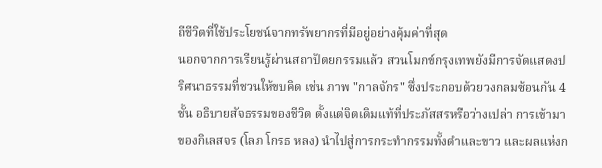ถีชีวิตที่ใช้ประโยชน์จากทรัพยากรที่มีอยู่อย่างคุ้มค่าที่สุด
นอกจากการเรียนรู้ผ่านสถาปัตยกรรมแล้ว สวนโมกข์กรุงเทพยังมีการจัดแสดงปริศนาธรรมที่ชวนให้ขบคิด เช่น ภาพ "กาลจักร" ซึ่งประกอบด้วยวงกลมซ้อนกัน 4 ชั้น อธิบายสัจธรรมของชีวิต ตั้งแต่จิตเดิมแท้ที่ประภัสสรหรือว่างเปล่า การเข้ามาของกิเลสจร (โลภ โกรธ หลง) นำไปสู่การกระทำกรรมทั้งดำและขาว และผลแห่งก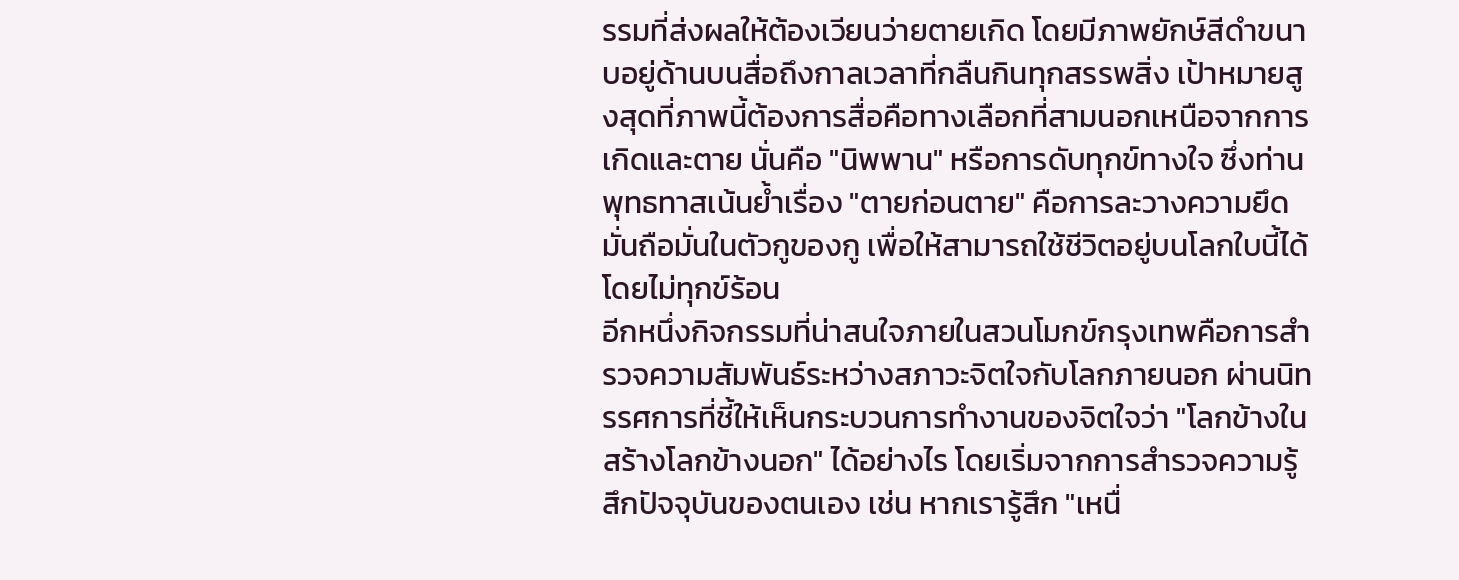รรมที่ส่งผลให้ต้องเวียนว่ายตายเกิด โดยมีภาพยักษ์สีดำขนาบอยู่ด้านบนสื่อถึงกาลเวลาที่กลืนกินทุกสรรพสิ่ง เป้าหมายสูงสุดที่ภาพนี้ต้องการสื่อคือทางเลือกที่สามนอกเหนือจากการเกิดและตาย นั่นคือ "นิพพาน" หรือการดับทุกข์ทางใจ ซึ่งท่านพุทธทาสเน้นย้ำเรื่อง "ตายก่อนตาย" คือการละวางความยึดมั่นถือมั่นในตัวกูของกู เพื่อให้สามารถใช้ชีวิตอยู่บนโลกใบนี้ได้โดยไม่ทุกข์ร้อน
อีกหนึ่งกิจกรรมที่น่าสนใจภายในสวนโมกข์กรุงเทพคือการสำรวจความสัมพันธ์ระหว่างสภาวะจิตใจกับโลกภายนอก ผ่านนิทรรศการที่ชี้ให้เห็นกระบวนการทำงานของจิตใจว่า "โลกข้างในสร้างโลกข้างนอก" ได้อย่างไร โดยเริ่มจากการสำรวจความรู้สึกปัจจุบันของตนเอง เช่น หากเรารู้สึก "เหนื่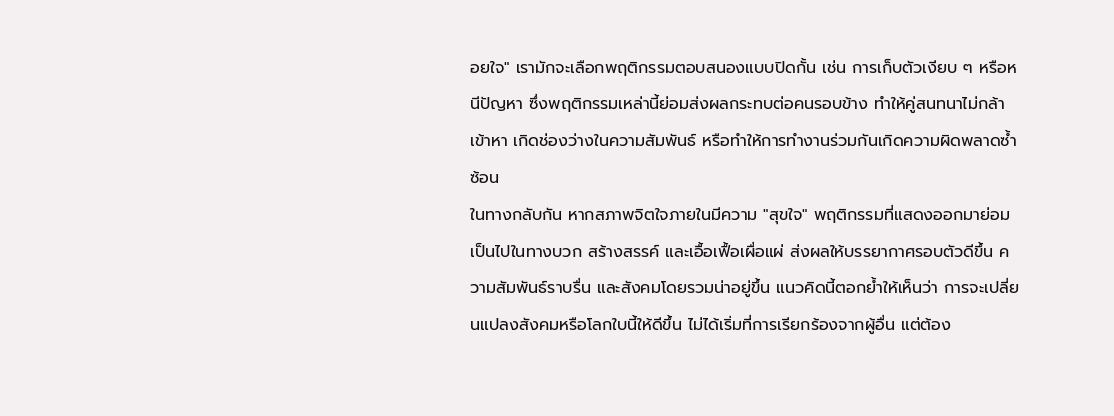อยใจ" เรามักจะเลือกพฤติกรรมตอบสนองแบบปิดกั้น เช่น การเก็บตัวเงียบ ๆ หรือหนีปัญหา ซึ่งพฤติกรรมเหล่านี้ย่อมส่งผลกระทบต่อคนรอบข้าง ทำให้คู่สนทนาไม่กล้าเข้าหา เกิดช่องว่างในความสัมพันธ์ หรือทำให้การทำงานร่วมกันเกิดความผิดพลาดซ้ำซ้อน
ในทางกลับกัน หากสภาพจิตใจภายในมีความ "สุขใจ" พฤติกรรมที่แสดงออกมาย่อมเป็นไปในทางบวก สร้างสรรค์ และเอื้อเฟื้อเผื่อแผ่ ส่งผลให้บรรยากาศรอบตัวดีขึ้น ความสัมพันธ์ราบรื่น และสังคมโดยรวมน่าอยู่ขึ้น แนวคิดนี้ตอกย้ำให้เห็นว่า การจะเปลี่ยนแปลงสังคมหรือโลกใบนี้ให้ดีขึ้น ไม่ได้เริ่มที่การเรียกร้องจากผู้อื่น แต่ต้อง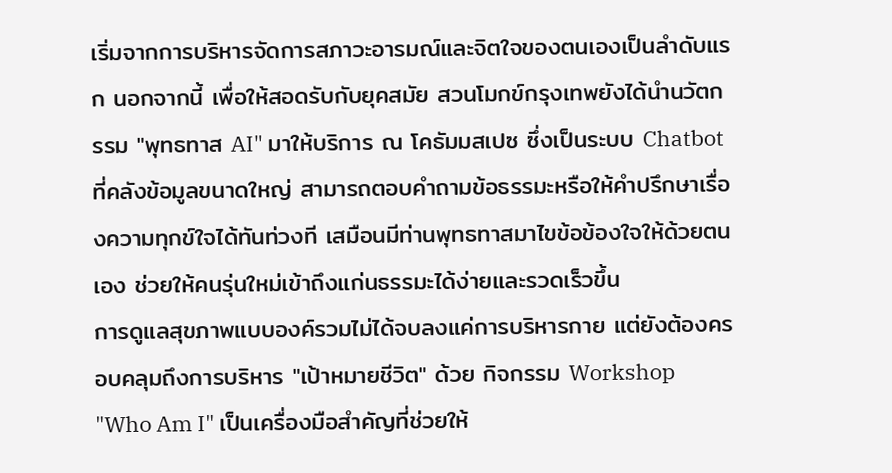เริ่มจากการบริหารจัดการสภาวะอารมณ์และจิตใจของตนเองเป็นลำดับแรก นอกจากนี้ เพื่อให้สอดรับกับยุคสมัย สวนโมกข์กรุงเทพยังได้นำนวัตกรรม "พุทธทาส AI" มาให้บริการ ณ โคธัมมสเปซ ซึ่งเป็นระบบ Chatbot ที่คลังข้อมูลขนาดใหญ่ สามารถตอบคำถามข้อธรรมะหรือให้คำปรึกษาเรื่องความทุกข์ใจได้ทันท่วงที เสมือนมีท่านพุทธทาสมาไขข้อข้องใจให้ด้วยตนเอง ช่วยให้คนรุ่นใหม่เข้าถึงแก่นธรรมะได้ง่ายและรวดเร็วขึ้น
การดูแลสุขภาพแบบองค์รวมไม่ได้จบลงแค่การบริหารกาย แต่ยังต้องครอบคลุมถึงการบริหาร "เป้าหมายชีวิต" ด้วย กิจกรรม Workshop "Who Am I" เป็นเครื่องมือสำคัญที่ช่วยให้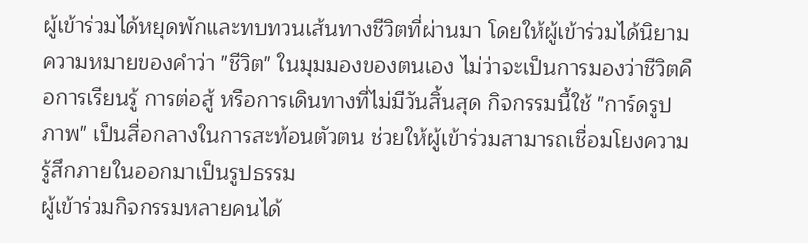ผู้เข้าร่วมได้หยุดพักและทบทวนเส้นทางชีวิตที่ผ่านมา โดยให้ผู้เข้าร่วมได้นิยามความหมายของคำว่า "ชีวิต" ในมุมมองของตนเอง ไม่ว่าจะเป็นการมองว่าชีวิตคือการเรียนรู้ การต่อสู้ หรือการเดินทางที่ไม่มีวันสิ้นสุด กิจกรรมนี้ใช้ "การ์ดรูปภาพ" เป็นสื่อกลางในการสะท้อนตัวตน ช่วยให้ผู้เข้าร่วมสามารถเชื่อมโยงความรู้สึกภายในออกมาเป็นรูปธรรม
ผู้เข้าร่วมกิจกรรมหลายคนได้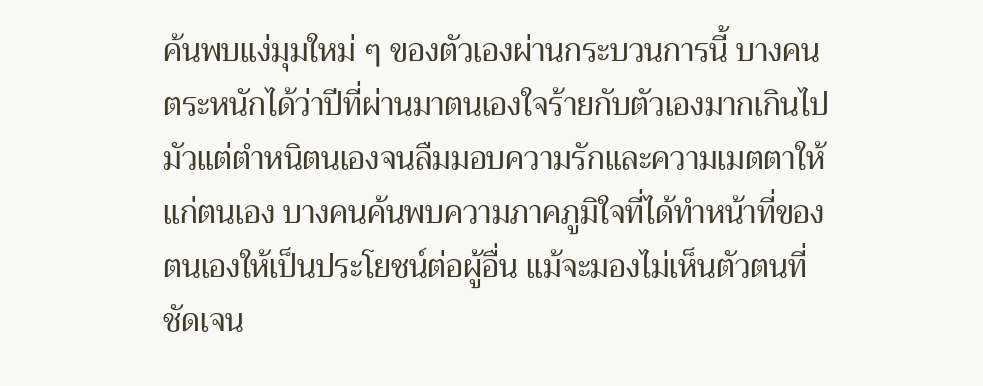ค้นพบแง่มุมใหม่ ๆ ของตัวเองผ่านกระบวนการนี้ บางคนตระหนักได้ว่าปีที่ผ่านมาตนเองใจร้ายกับตัวเองมากเกินไป มัวแต่ตำหนิตนเองจนลืมมอบความรักและความเมตตาให้แก่ตนเอง บางคนค้นพบความภาคภูมิใจที่ได้ทำหน้าที่ของตนเองให้เป็นประโยชน์ต่อผู้อื่น แม้จะมองไม่เห็นตัวตนที่ชัดเจน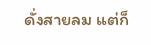ดั่งสายลม แต่ก็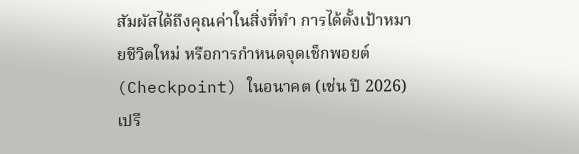สัมผัสได้ถึงคุณค่าในสิ่งที่ทำ การได้ตั้งเป้าหมายชีวิตใหม่ หรือการกำหนดจุดเช็กพอยต์ (Checkpoint) ในอนาคต (เช่น ปี 2026) เปรี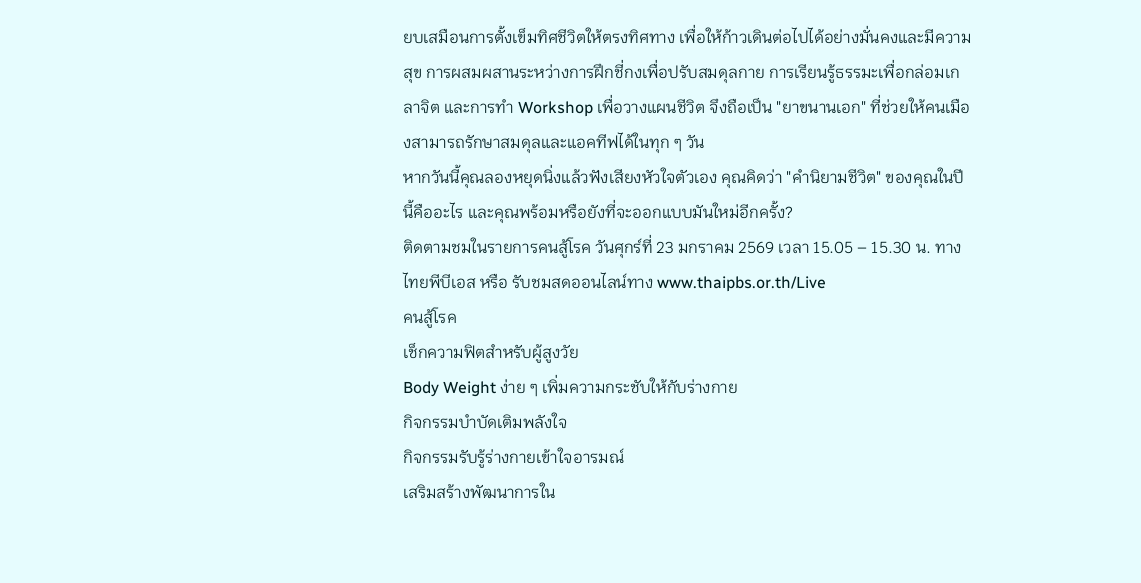ยบเสมือนการตั้งเข็มทิศชีวิตให้ตรงทิศทาง เพื่อให้ก้าวเดินต่อไปได้อย่างมั่นคงและมีความสุข การผสมผสานระหว่างการฝึกชี่กงเพื่อปรับสมดุลกาย การเรียนรู้ธรรมะเพื่อกล่อมเกลาจิต และการทำ Workshop เพื่อวางแผนชีวิต จึงถือเป็น "ยาขนานเอก" ที่ช่วยให้คนเมืองสามารถรักษาสมดุลและแอคทีฟได้ในทุก ๆ วัน
หากวันนี้คุณลองหยุดนิ่งแล้วฟังเสียงหัวใจตัวเอง คุณคิดว่า "คำนิยามชีวิต" ของคุณในปีนี้คืออะไร และคุณพร้อมหรือยังที่จะออกแบบมันใหม่อีกครั้ง?
ติดตามชมในรายการคนสู้โรค วันศุกร์ที่ 23 มกราคม 2569 เวลา 15.05 – 15.30 น. ทางไทยพีบีเอส หรือ รับชมสดออนไลน์ทาง www.thaipbs.or.th/Live
คนสู้โรค
เช็กความฟิตสำหรับผู้สูงวัย
Body Weight ง่าย ๆ เพิ่มความกระชับให้กับร่างกาย
กิจกรรมบำบัดเติมพลังใจ
กิจกรรมรับรู้ร่างกายเข้าใจอารมณ์
เสริมสร้างพัฒนาการใน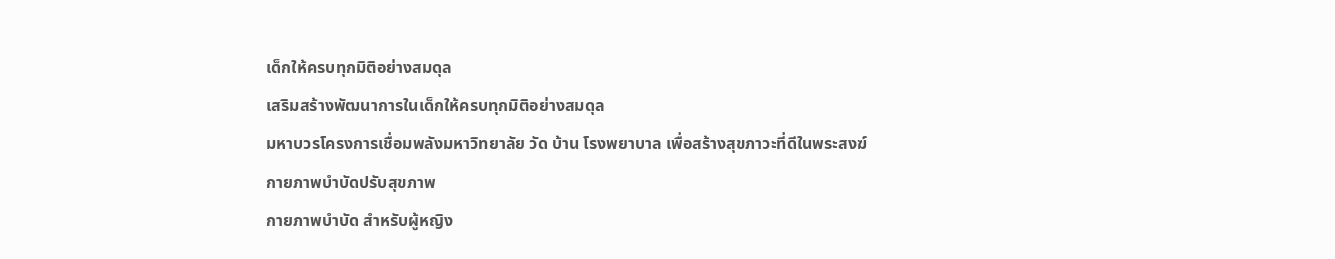เด็กให้ครบทุกมิติอย่างสมดุล
เสริมสร้างพัฒนาการในเด็กให้ครบทุกมิติอย่างสมดุล
มหาบวรโครงการเชื่อมพลังมหาวิทยาลัย วัด บ้าน โรงพยาบาล เพื่อสร้างสุขภาวะที่ดีในพระสงฆ์
กายภาพบำบัดปรับสุขภาพ
กายภาพบำบัด สำหรับผู้หญิง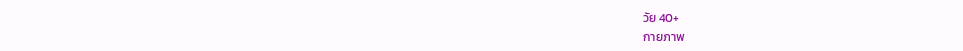วัย 40+
กายภาพ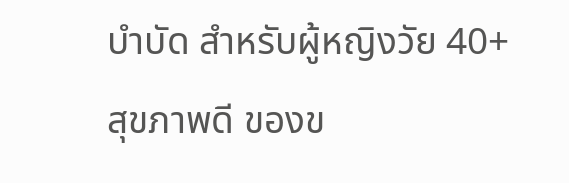บำบัด สำหรับผู้หญิงวัย 40+
สุขภาพดี ของข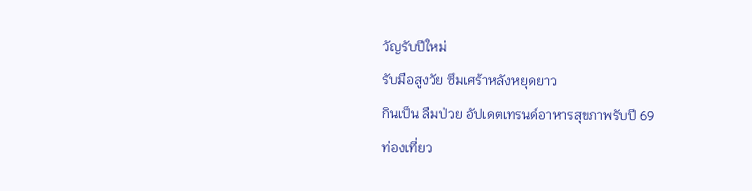วัญรับปีใหม่
รับมือสูงวัย ซึมเศร้าหลังหยุดยาว
กินเป็น ลืมป่วย อัปเดตเทรนด์อาหารสุขภาพรับปี 69
ท่องเที่ยว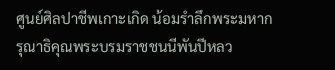ศูนย์ศิลปาชีพเกาะเกิด น้อมรำลึกพระมหากรุณาธิคุณพระบรมราชชนนีพันปีหลว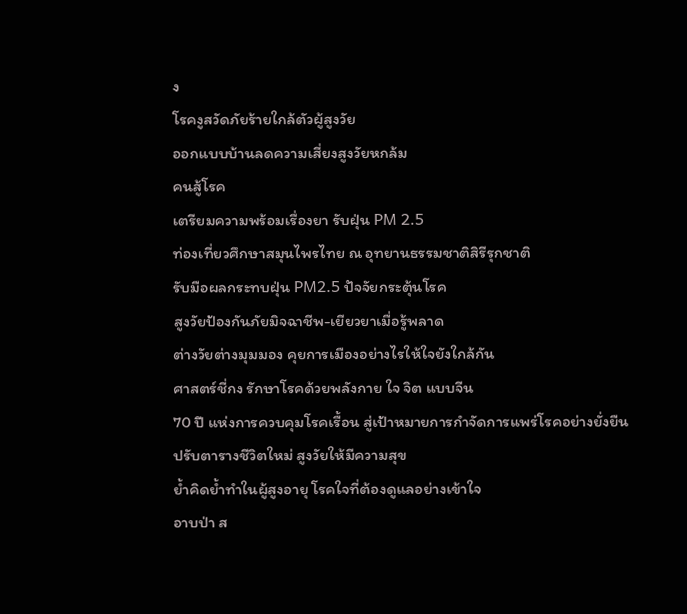ง
โรคงูสวัดภัยร้ายใกล้ตัวผู้สูงวัย
ออกแบบบ้านลดความเสี่ยงสูงวัยหกล้ม
คนสู้โรค
เตรียมความพร้อมเรื่องยา รับฝุ่น PM 2.5
ท่องเที่ยวศึกษาสมุนไพรไทย ณ อุทยานธรรมชาติสิรีรุกชาติ
รับมือผลกระทบฝุ่น PM2.5 ปัจจัยกระตุ้นโรค
สูงวัยป้องกันภัยมิจฉาชีพ-เยียวยาเมื่อรู้พลาด
ต่างวัยต่างมุมมอง คุยการเมืองอย่างไรให้ใจยังใกล้กัน
ศาสตร์ชี่กง รักษาโรคด้วยพลังกาย ใจ จิต แบบจีน
70 ปี แห่งการควบคุมโรคเรื้อน สู่เป้าหมายการกำจัดการแพร่โรคอย่างยั่งยืน
ปรับตารางชีวิตใหม่ สูงวัยให้มีความสุข
ย้ำคิดย้ำทำในผู้สูงอายุ โรคใจที่ต้องดูแลอย่างเข้าใจ
อาบป่า ส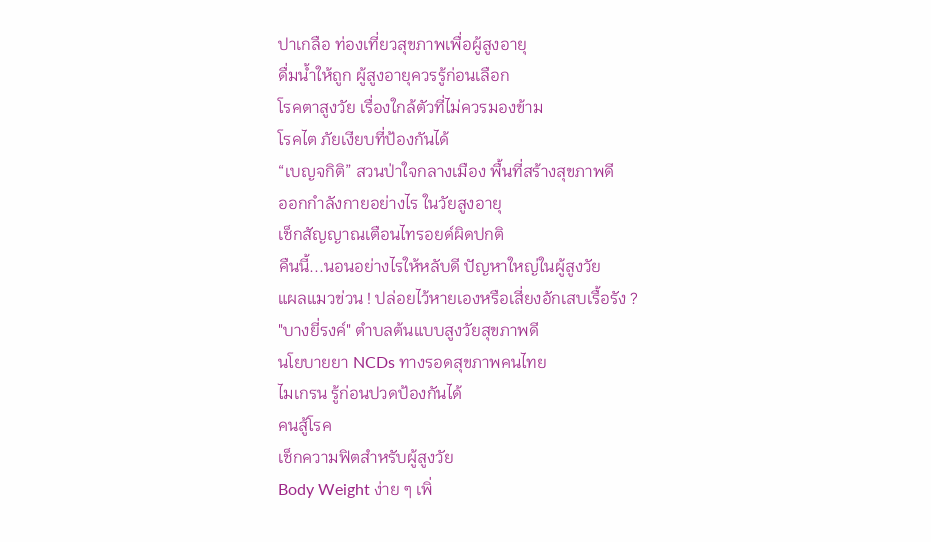ปาเกลือ ท่องเที่ยวสุขภาพเพื่อผู้สูงอายุ
ดื่มน้ำให้ถูก ผู้สูงอายุควรรู้ก่อนเลือก
โรคตาสูงวัย เรื่องใกล้ตัวที่ไม่ควรมองข้าม
โรคไต ภัยเงียบที่ป้องกันได้
“เบญจกิติ” สวนป่าใจกลางเมือง พื้นที่สร้างสุขภาพดี
ออกกำลังกายอย่างไร ในวัยสูงอายุ
เช็กสัญญาณเตือนไทรอยด์ผิดปกติ
คืนนี้...นอนอย่างไรให้หลับดี ปัญหาใหญ่ในผู้สูงวัย
แผลแมวข่วน ! ปล่อยไว้หายเองหรือเสี่ยงอักเสบเรื้อรัง ?
"บางยี่รงค์" ตำบลต้นแบบสูงวัยสุขภาพดี
นโยบายยา NCDs ทางรอดสุขภาพคนไทย
ไมเกรน รู้ก่อนปวดป้องกันได้
คนสู้โรค
เช็กความฟิตสำหรับผู้สูงวัย
Body Weight ง่าย ๆ เพิ่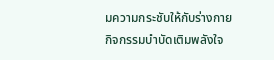มความกระชับให้กับร่างกาย
กิจกรรมบำบัดเติมพลังใจ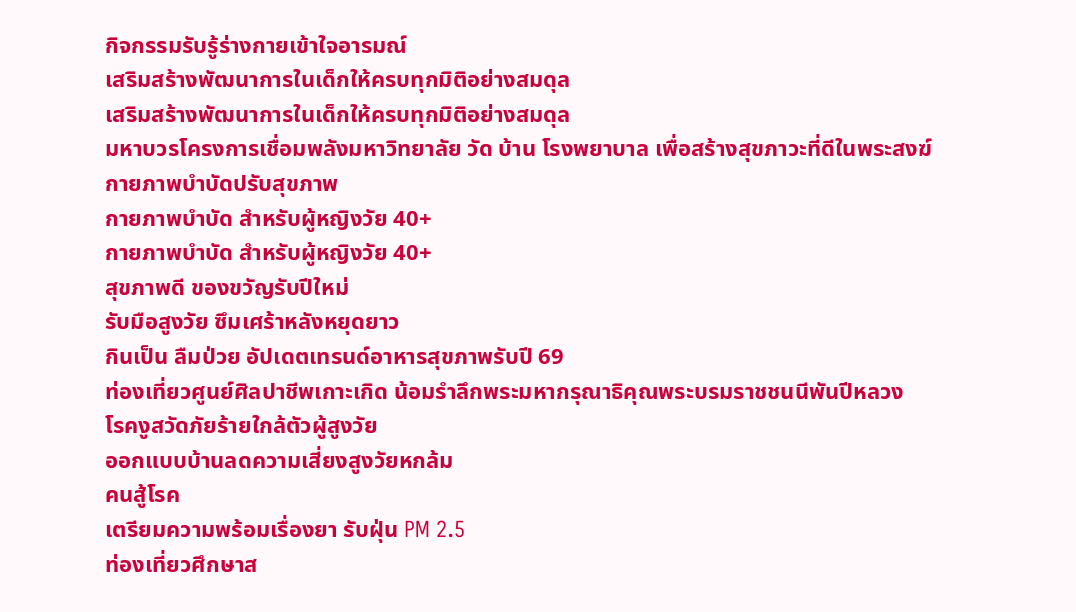กิจกรรมรับรู้ร่างกายเข้าใจอารมณ์
เสริมสร้างพัฒนาการในเด็กให้ครบทุกมิติอย่างสมดุล
เสริมสร้างพัฒนาการในเด็กให้ครบทุกมิติอย่างสมดุล
มหาบวรโครงการเชื่อมพลังมหาวิทยาลัย วัด บ้าน โรงพยาบาล เพื่อสร้างสุขภาวะที่ดีในพระสงฆ์
กายภาพบำบัดปรับสุขภาพ
กายภาพบำบัด สำหรับผู้หญิงวัย 40+
กายภาพบำบัด สำหรับผู้หญิงวัย 40+
สุขภาพดี ของขวัญรับปีใหม่
รับมือสูงวัย ซึมเศร้าหลังหยุดยาว
กินเป็น ลืมป่วย อัปเดตเทรนด์อาหารสุขภาพรับปี 69
ท่องเที่ยวศูนย์ศิลปาชีพเกาะเกิด น้อมรำลึกพระมหากรุณาธิคุณพระบรมราชชนนีพันปีหลวง
โรคงูสวัดภัยร้ายใกล้ตัวผู้สูงวัย
ออกแบบบ้านลดความเสี่ยงสูงวัยหกล้ม
คนสู้โรค
เตรียมความพร้อมเรื่องยา รับฝุ่น PM 2.5
ท่องเที่ยวศึกษาส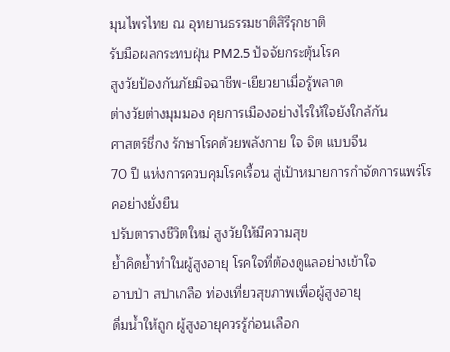มุนไพรไทย ณ อุทยานธรรมชาติสิรีรุกชาติ
รับมือผลกระทบฝุ่น PM2.5 ปัจจัยกระตุ้นโรค
สูงวัยป้องกันภัยมิจฉาชีพ-เยียวยาเมื่อรู้พลาด
ต่างวัยต่างมุมมอง คุยการเมืองอย่างไรให้ใจยังใกล้กัน
ศาสตร์ชี่กง รักษาโรคด้วยพลังกาย ใจ จิต แบบจีน
70 ปี แห่งการควบคุมโรคเรื้อน สู่เป้าหมายการกำจัดการแพร่โรคอย่างยั่งยืน
ปรับตารางชีวิตใหม่ สูงวัยให้มีความสุข
ย้ำคิดย้ำทำในผู้สูงอายุ โรคใจที่ต้องดูแลอย่างเข้าใจ
อาบป่า สปาเกลือ ท่องเที่ยวสุขภาพเพื่อผู้สูงอายุ
ดื่มน้ำให้ถูก ผู้สูงอายุควรรู้ก่อนเลือก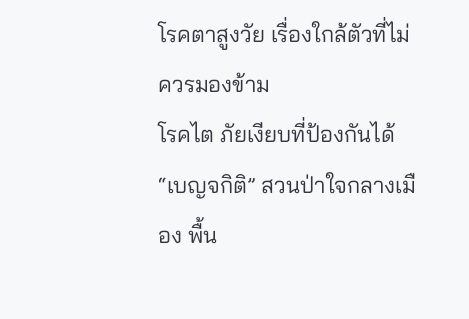โรคตาสูงวัย เรื่องใกล้ตัวที่ไม่ควรมองข้าม
โรคไต ภัยเงียบที่ป้องกันได้
“เบญจกิติ” สวนป่าใจกลางเมือง พื้น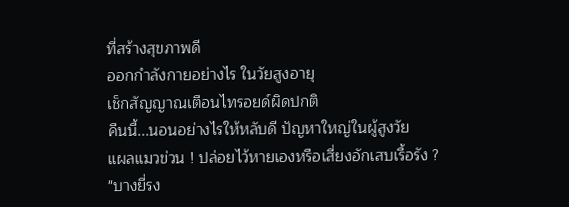ที่สร้างสุขภาพดี
ออกกำลังกายอย่างไร ในวัยสูงอายุ
เช็กสัญญาณเตือนไทรอยด์ผิดปกติ
คืนนี้...นอนอย่างไรให้หลับดี ปัญหาใหญ่ในผู้สูงวัย
แผลแมวข่วน ! ปล่อยไว้หายเองหรือเสี่ยงอักเสบเรื้อรัง ?
"บางยี่รง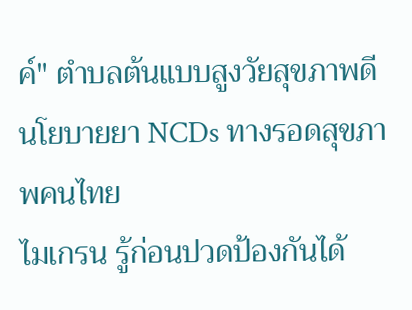ค์" ตำบลต้นแบบสูงวัยสุขภาพดี
นโยบายยา NCDs ทางรอดสุขภาพคนไทย
ไมเกรน รู้ก่อนปวดป้องกันได้